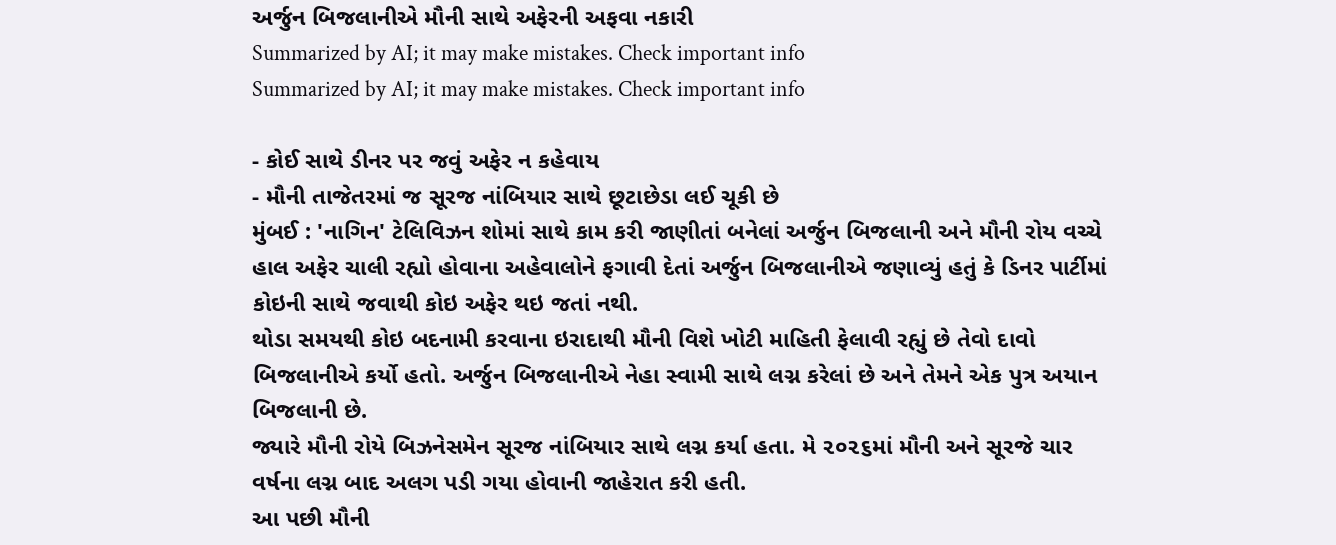અર્જુન બિજલાનીએ મૌની સાથે અફેરની અફવા નકારી
Summarized by AI; it may make mistakes. Check important info
Summarized by AI; it may make mistakes. Check important info

- કોઈ સાથે ડીનર પર જવું અફેર ન કહેવાય
- મૌની તાજેતરમાં જ સૂરજ નાંબિયાર સાથે છૂટાછેડા લઈ ચૂકી છે
મુંબઈ : 'નાગિન' ટેલિવિઝન શોમાં સાથે કામ કરી જાણીતાં બનેલાં અર્જુન બિજલાની અને મૌની રોય વચ્ચે હાલ અફેર ચાલી રહ્યો હોવાના અહેવાલોને ફગાવી દેતાં અર્જુન બિજલાનીએ જણાવ્યું હતું કે ડિનર પાર્ટીમાં કોઇની સાથે જવાથી કોઇ અફેર થઇ જતાં નથી.
થોડા સમયથી કોઇ બદનામી કરવાના ઇરાદાથી મૌની વિશે ખોટી માહિતી ફેલાવી રહ્યું છે તેવો દાવો બિજલાનીએ કર્યો હતો. અર્જુન બિજલાનીએ નેહા સ્વામી સાથે લગ્ન કરેલાં છે અને તેમને એક પુત્ર અયાન બિજલાની છે.
જ્યારે મૌની રોયે બિઝનેસમેન સૂરજ નાંબિયાર સાથે લગ્ન કર્યા હતા. મે ૨૦૨૬માં મૌની અને સૂરજે ચાર વર્ષના લગ્ન બાદ અલગ પડી ગયા હોવાની જાહેરાત કરી હતી.
આ પછી મૌની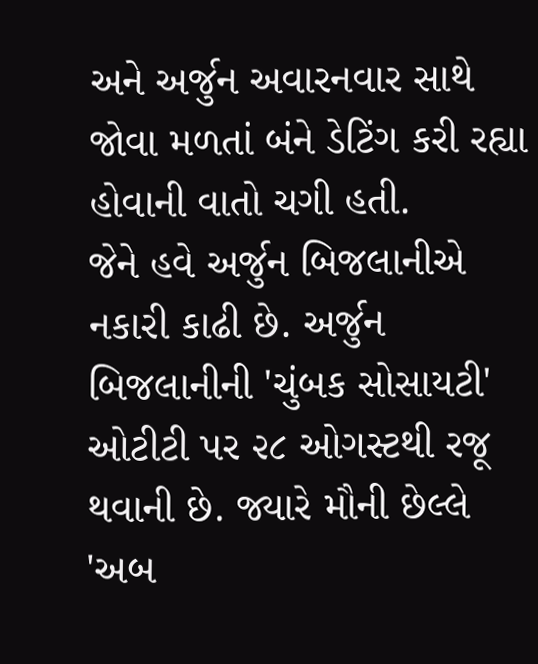અને અર્જુન અવારનવાર સાથે જોવા મળતાં બંને ડેટિંગ કરી રહ્યા હોવાની વાતો ચગી હતી.
જેને હવે અર્જુન બિજલાનીએ નકારી કાઢી છે. અર્જુન બિજલાનીની 'ચુંબક સોસાયટી' ઓટીટી પર ૨૮ ઓગસ્ટથી રજૂ થવાની છે. જ્યારે મૌની છેલ્લે 'અબ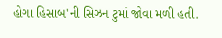હોગા હિસાબ'ની સિઝન ટુમાં જોવા મળી હતી.